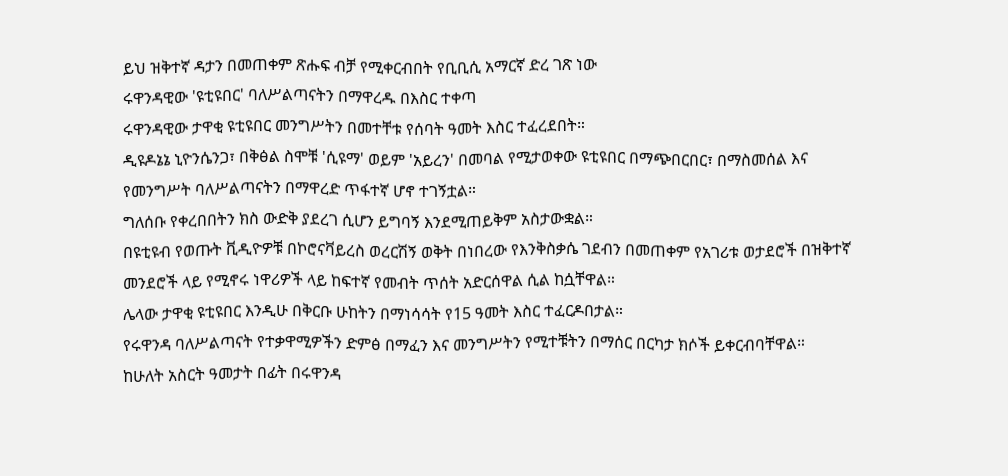ይህ ዝቅተኛ ዳታን በመጠቀም ጽሑፍ ብቻ የሚቀርብበት የቢቢሲ አማርኛ ድረ ገጽ ነው
ሩዋንዳዊው 'ዩቲዩበር' ባለሥልጣናትን በማዋረዱ በእስር ተቀጣ
ሩዋንዳዊው ታዋቂ ዩቲዩበር መንግሥትን በመተቸቱ የሰባት ዓመት እስር ተፈረደበት።
ዲዩዶኔኔ ኒዮንሴንጋ፣ በቅፅል ስሞቹ 'ሲዩማ' ወይም 'አይረን' በመባል የሚታወቀው ዩቲዩበር በማጭበርበር፣ በማስመሰል እና የመንግሥት ባለሥልጣናትን በማዋረድ ጥፋተኛ ሆኖ ተገኝቷል።
ግለሰቡ የቀረበበትን ክስ ውድቅ ያደረገ ሲሆን ይግባኝ እንደሚጠይቅም አስታውቋል።
በዩቲዩብ የወጡት ቪዲዮዎቹ በኮሮናቫይረስ ወረርሽኝ ወቅት በነበረው የእንቅስቃሴ ገደብን በመጠቀም የአገሪቱ ወታደሮች በዝቅተኛ መንደሮች ላይ የሚኖሩ ነዋሪዎች ላይ ከፍተኛ የመብት ጥሰት አድርሰዋል ሲል ከሷቸዋል።
ሌላው ታዋቂ ዩቲዩበር እንዲሁ በቅርቡ ሁከትን በማነሳሳት የ15 ዓመት እስር ተፈርዶበታል።
የሩዋንዳ ባለሥልጣናት የተቃዋሚዎችን ድምፅ በማፈን እና መንግሥትን የሚተቹትን በማሰር በርካታ ክሶች ይቀርብባቸዋል።
ከሁለት አስርት ዓመታት በፊት በሩዋንዳ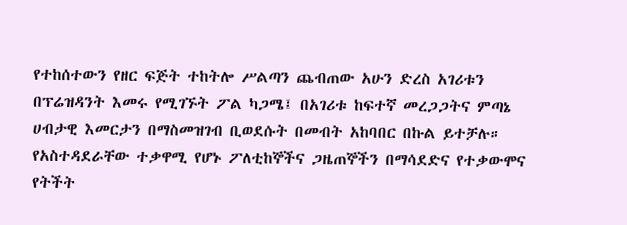የተከሰተውን የዘር ፍጅት ተከትሎ ሥልጣን ጨብጠው አሁን ድረስ አገሪቱን በፕሬዝዳንት እመሩ የሚገኙት ፖል ካጋሜ፤ በአገሪቱ ከፍተኛ መረጋጋትና ምጣኔ ሀብታዊ እመርታን በማስመዝገብ ቢወደሱት በመብት አከባበር በኩል ይተቻሉ።
የአስተዳደራቸው ተቃዋሚ የሆኑ ፖለቲከኞችና ጋዜጠኞችን በማሳደድና የተቃውሞና የትችት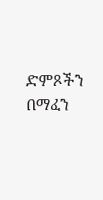ድምጾችን በማፈን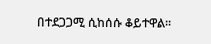በተደጋጋሚ ሲከሰሱ ቆይተዋል።